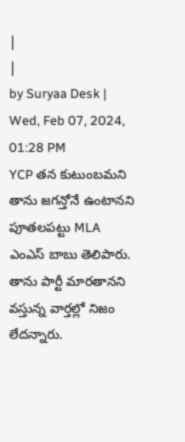|
|
by Suryaa Desk | Wed, Feb 07, 2024, 01:28 PM
YCP తన కుటుంబమని తాను జగన్తోనే ఉంటానని పూతలపట్టు MLA ఎంఎస్ బాబు తెలిపారు. తాను పార్టీ మారతానని వస్తున్న వార్తల్లో నిజం లేదన్నారు.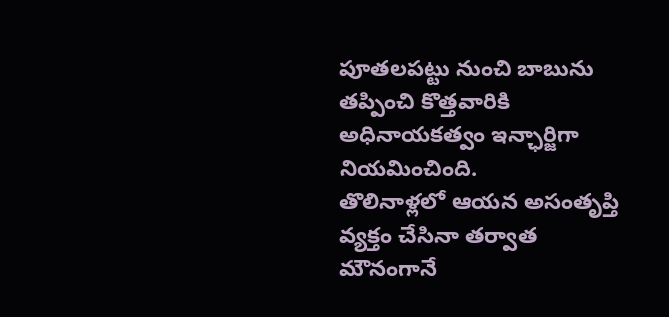పూతలపట్టు నుంచి బాబును తప్పించి కొత్తవారికి అధినాయకత్వం ఇన్ఛార్జిగా నియమించింది.
తొలినాళ్లలో ఆయన అసంతృప్తి వ్యక్తం చేసినా తర్వాత మౌనంగానే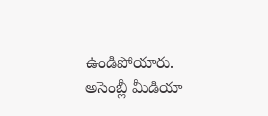ఉండిపోయారు. అసెంబ్లీ మీడియా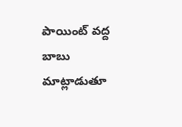పాయింట్ వద్ద బాబు మాట్లాడుతూ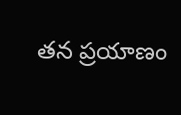తన ప్రయాణం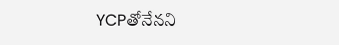YCPతోనేనని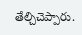తేల్చిచెప్పారు.